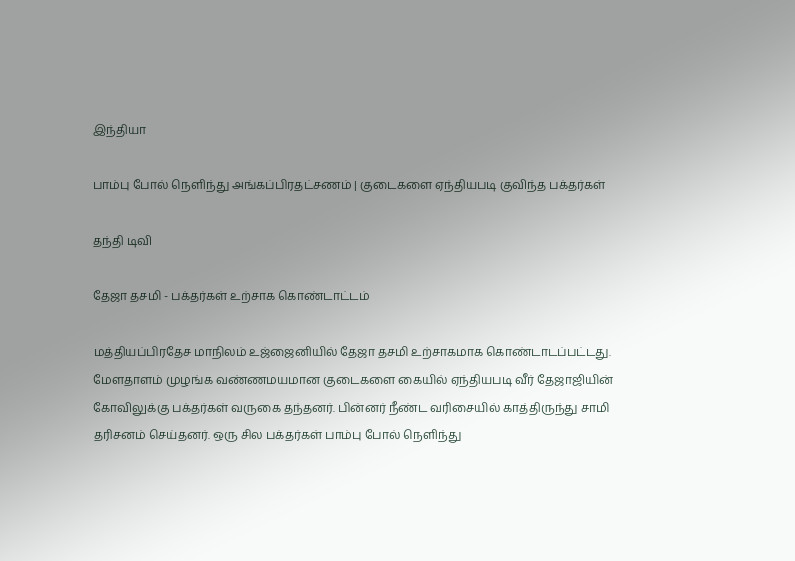இந்தியா

பாம்பு போல் நெளிந்து அங்கப்பிரதட்சணம் | குடைகளை ஏந்தியபடி குவிந்த பக்தர்கள்

தந்தி டிவி

தேஜா தசமி - பக்தர்கள் உற்சாக கொண்டாட்டம்

மத்தியப்பிரதேச மாநிலம் உஜ்ஜைனியில் தேஜா தசமி உற்சாகமாக கொண்டாடப்பட்டது. மேளதாளம் முழங்க வண்ணமயமான குடைகளை கையில் ஏந்தியபடி வீர் தேஜாஜியின் கோவிலுக்கு பக்தர்கள் வருகை தந்தனர். பின்னர் நீண்ட வரிசையில் காத்திருந்து சாமி தரிசனம் செய்தனர். ஒரு சில பக்தர்கள் பாம்பு போல் நெளிந்து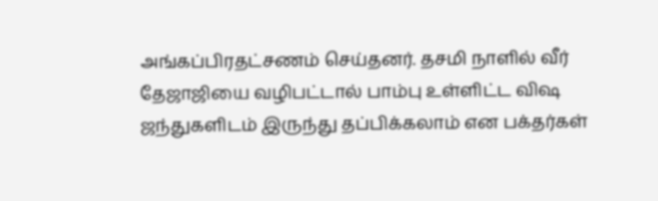அங்கப்பிரதட்சணம் செய்தனர். தசமி நாளில் வீர் தேஜாஜியை வழிபட்டால் பாம்பு உள்ளிட்ட விஷ ஜந்துகளிடம் இருந்து தப்பிக்கலாம் என பக்தர்கள்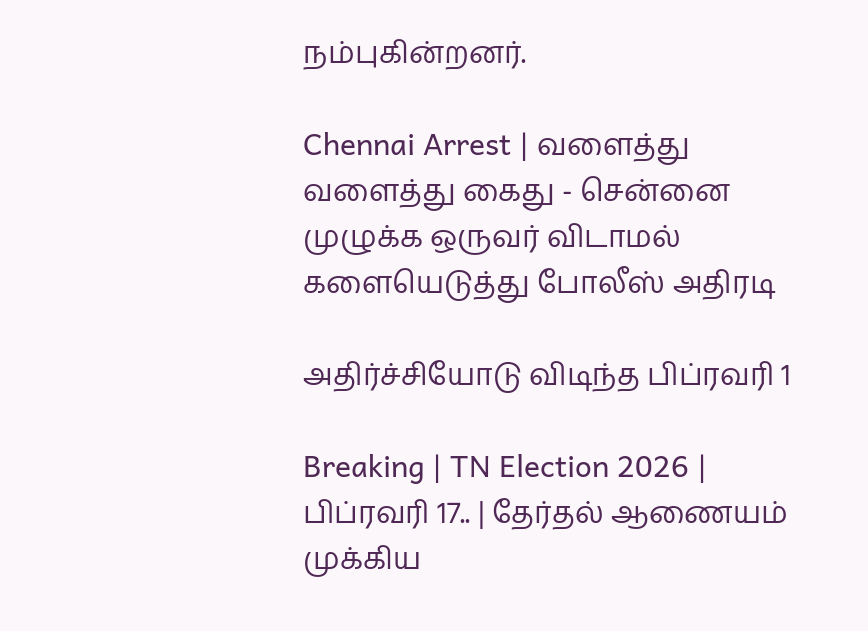நம்புகின்றனர்.

Chennai Arrest | வளைத்து வளைத்து கைது - சென்னை முழுக்க ஒருவர் விடாமல் களையெடுத்து போலீஸ் அதிரடி

அதிர்ச்சியோடு விடிந்த பிப்ரவரி 1

Breaking | TN Election 2026 | பிப்ரவரி 17.. | தேர்தல் ஆணையம் முக்கிய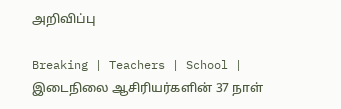அறிவிப்பு

Breaking | Teachers | School | இடைநிலை ஆசிரியர்களின் 37 நாள்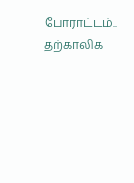போராட்டம்.. தற்காலிக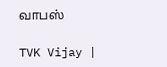வாபஸ்

TVK Vijay |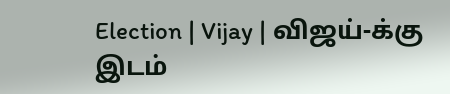Election | Vijay | விஜய்-க்கு இடம்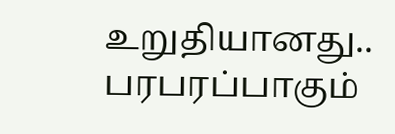உறுதியானது.. பரபரப்பாகும்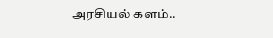அரசியல் களம்..